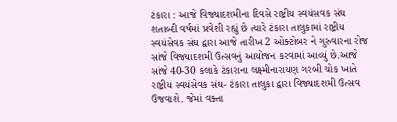ટંકારા : આજે વિજ્યાદશમીના દિવસે રાષ્ટ્રીય સ્વયંસવક સંઘ શતાબ્દી વર્ષમાં પ્રવેશી રહ્યું છે ત્યારે ટંકારા તાલુકામાં રાષ્ટ્રીય સ્વયંસેવક સંઘ દ્વારા આજે તારીખ 2 ઓક્ટોબર ને ગુરુવારના રોજ સાંજે વિજ્યાદશમી ઉત્સવનું આયોજન કરવામાં આવ્યું છે.આજે સાંજે 40-30 કલાકે ટંકારાના લક્ષ્મીનારાયણ ગરબી ચોક ખાતે રાષ્ટ્રીય સ્વયંસેવક સંઘ- ટંકારા તાલુકા દ્વારા વિજ્યાદશમી ઉત્સવ ઉજવાશે. જેમાં વક્તા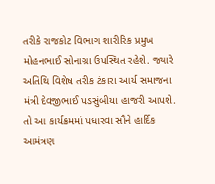તરીકે રાજકોટ વિભાગ શારીરિક પ્રમુખ મોહનભાઈ સોનાગ્રા ઉપસ્થિત રહેશે. જ્યારે અતિથિ વિશેષ તરીક ટંકારા આર્ય સમાજના મંત્રી દેવજીભાઈ પડસુંબીયા હાજરી આપશે. તો આ કાર્યક્રમમાં પધારવા સૌને હાર્દિક આમંત્રણ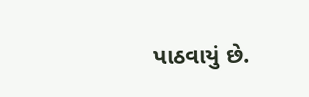પાઠવાયું છે.